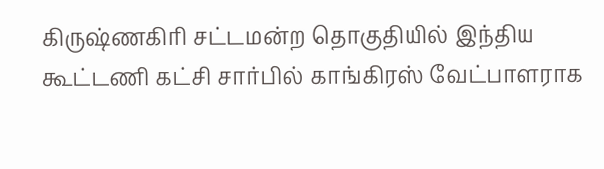கிருஷ்ணகிரி சட்டமன்ற தொகுதியில் இந்திய கூட்டணி கட்சி சார்பில் காங்கிரஸ் வேட்பாளராக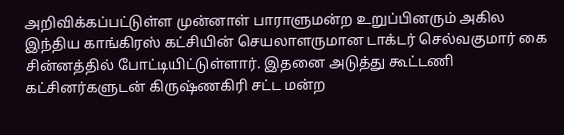அறிவிக்கப்பட்டுள்ள முன்னாள் பாராளுமன்ற உறுப்பினரும் அகில இந்திய காங்கிரஸ் கட்சியின் செயலாளருமான டாக்டர் செல்வகுமார் கை சின்னத்தில் போட்டியிட்டுள்ளார். இதனை அடுத்து கூட்டணி கட்சினர்களுடன் கிருஷ்ணகிரி சட்ட மன்ற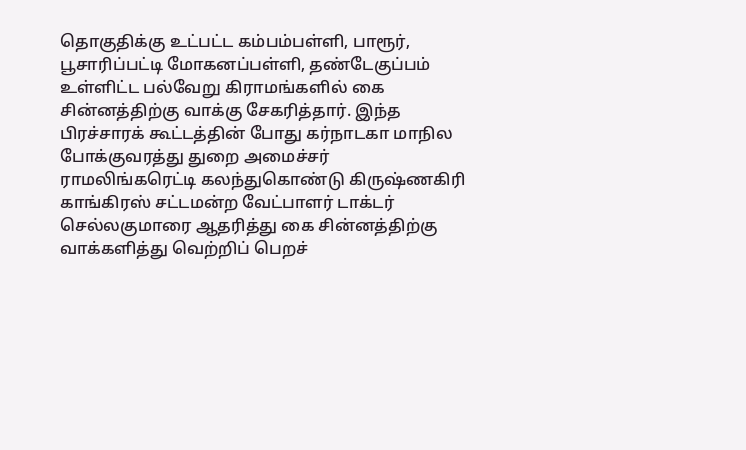தொகுதிக்கு உட்பட்ட கம்பம்பள்ளி, பாரூர், பூசாரிப்பட்டி மோகனப்பள்ளி, தண்டேகுப்பம் உள்ளிட்ட பல்வேறு கிராமங்களில் கை சின்னத்திற்கு வாக்கு சேகரித்தார். இந்த பிரச்சாரக் கூட்டத்தின் போது கர்நாடகா மாநில போக்குவரத்து துறை அமைச்சர் ராமலிங்கரெட்டி கலந்துகொண்டு கிருஷ்ணகிரி காங்கிரஸ் சட்டமன்ற வேட்பாளர் டாக்டர் செல்லகுமாரை ஆதரித்து கை சின்னத்திற்கு வாக்களித்து வெற்றிப் பெறச்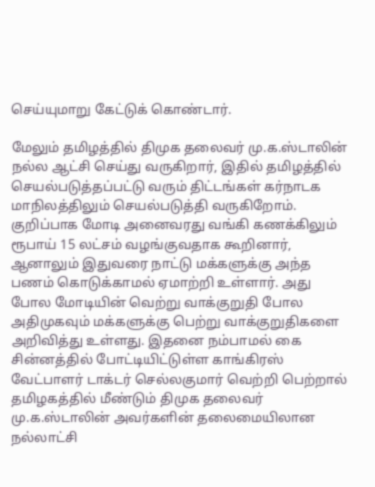செய்யுமாறு கேட்டுக் கொண்டார்.

மேலும் தமிழத்தில் திமுக தலைவர் மு.க.ஸ்டாலின் நல்ல ஆட்சி செய்து வருகிறார், இதில் தமிழத்தில் செயல்படுத்தப்பட்டு வரும் திட்டங்கள் கர்நாடக மாநிலத்திலும் செயல்படுத்தி வருகிறோம். குறிப்பாக மோடி அனைவரது வங்கி கணக்கிலும் ரூபாய் 15 லட்சம் வழங்குவதாக கூறினார், ஆனாலும் இதுவரை நாட்டு மக்களுக்கு அந்த பணம் கொடுக்காமல் ஏமாற்றி உள்ளார். அது போல மோடியின் வெற்று வாக்குறுதி போல அதிமுகவும் மக்களுக்கு பெற்று வாக்குறுதிகளை அறிவித்து உள்ளது. இதனை நம்பாமல் கை சின்னத்தில் போட்டியிட்டுள்ள காங்கிரஸ் வேட்பாளர் டாக்டர் செல்லகுமார் வெற்றி பெற்றால் தமிழகத்தில் மீண்டும் திமுக தலைவர் மு.க.ஸ்டாலின் அவர்களின் தலைமையிலான நல்லாட்சி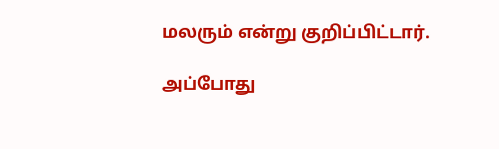மலரும் என்று குறிப்பிட்டார்.

அப்போது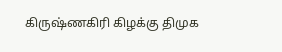கிருஷ்ணகிரி கிழக்கு திமுக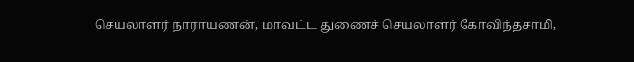செயலாளர் நாராயணன், மாவட்ட துணைச் செயலாளர் கோவிந்தசாமி,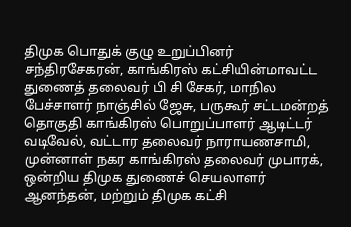திமுக பொதுக் குழு உறுப்பினர் சந்திரசேகரன், காங்கிரஸ் கட்சியின்மாவட்ட துணைத் தலைவர் பி சி சேகர், மாநில பேச்சாளர் நாஞ்சில் ஜேசு, பருகூர் சட்டமன்றத் தொகுதி காங்கிரஸ் பொறுப்பாளர் ஆடிட்டர் வடிவேல், வட்டார தலைவர் நாராயணசாமி, முன்னாள் நகர காங்கிரஸ் தலைவர் முபாரக், ஒன்றிய திமுக துணைச் செயலாளர் ஆனந்தன், மற்றும் திமுக கட்சி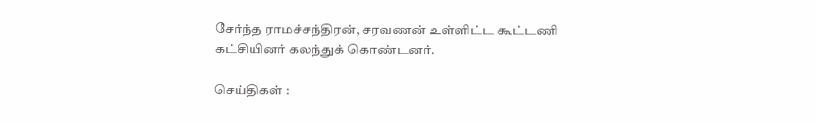சேர்ந்த ராமச்சந்திரன், சரவணன் உள்ளிட்ட கூட்டணி கட்சியினர் கலந்துக் கொண்டனர்.

செய்திகள் :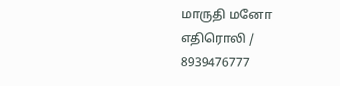மாருதி மனோ எதிரொலி / 8939476777